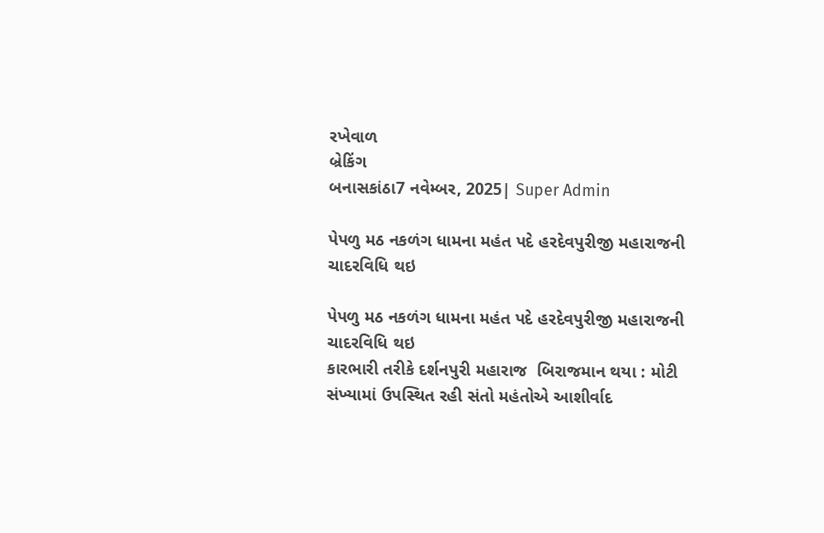રખેવાળ
બ્રેકિંગ
બનાસકાંઠા7 નવેમ્બર, 2025| Super Admin

પેપળુ મઠ નકળંગ ધામના મહંત પદે હરદેવપુરીજી મહારાજની ચાદરવિધિ થઇ

પેપળુ મઠ નકળંગ ધામના મહંત પદે હરદેવપુરીજી મહારાજની ચાદરવિધિ થઇ
કારભારી તરીકે દર્શનપુરી મહારાજ  બિરાજમાન થયા : મોટી સંખ્યામાં ઉપસ્થિત રહી સંતો મહંતોએ આશીર્વાદ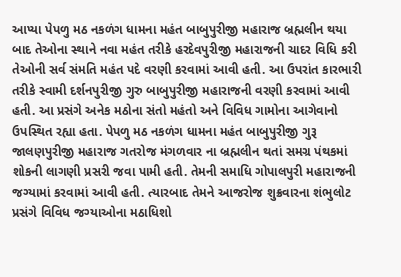આપ્યા પેપળુ મઠ નકળંગ ધામના મહંત બાબુપુરીજી મહારાજ બ્રહ્મલીન થયા બાદ તેઓના સ્થાને નવા મહંત તરીકે હરદેવપુરીજી મહારાજની ચાદર વિધિ કરી તેઓની સર્વ સંમતિ મહંત પદે વરણી કરવામાં આવી હતી. આ ઉપરાંત કારભારી તરીકે સ્વામી દર્શનપુરીજી ગુરુ બાબુપુરીજી મહારાજની વરણી કરવામાં આવી હતી. આ પ્રસંગે અનેક મઠોના સંતો મહંતો અને વિવિધ ગામોના આગેવાનો ઉપસ્થિત રહ્યા હતા. પેપળુ મઠ નકળંગ ધામના મહંત બાબુપુરીજી ગુરૂ જાલણપુરીજી મહારાજ ગતરોજ મંગળવાર ના બ્રહ્મલીન થતાં સમગ્ર પંથકમાં શોકની લાગણી પ્રસરી જવા પામી હતી. તેમની સમાધિ ગોપાલપુરી મહારાજની જગ્યામાં કરવામાં આવી હતી. ત્યારબાદ તેમને આજરોજ શુક્રવારના શંભુલોટ પ્રસંગે વિવિધ જગ્યાઓના મઠાધિશો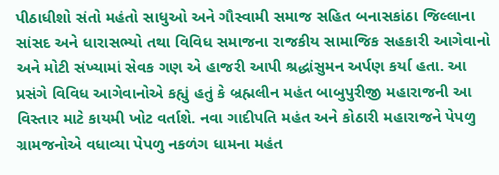પીઠાધીશો સંતો મહંતો સાધુઓ અને ગૌસ્વામી સમાજ સહિત બનાસકાંઠા જિલ્લાના સાંસદ અને ધારાસભ્યો તથા વિવિધ સમાજના રાજકીય સામાજિક સહકારી આગેવાનો અને મોટી સંખ્યામાં સેવક ગણ એ હાજરી આપી શ્રદ્ધાંસુમન અર્પણ કર્યા હતા. આ પ્રસંગે વિવિધ આગેવાનોએ કહ્યું હતું કે બ્રહ્મલીન મહંત બાબુપુરીજી મહારાજની આ વિસ્તાર માટે કાયમી ખોટ વર્તાશે. નવા ગાદીપતિ મહંત અને કોઠારી મહારાજને પેપળુ ગ્રામજનોએ વધાવ્યા પેપળુ નકળંગ ધામના મહંત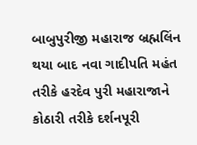બાબુપુરીજી મહારાજ બ્રહ્મલિંન થયા બાદ નવા ગાદીપતિ મહંત તરીકે હરદેવ પુરી મહારાજાને કોઠારી તરીકે દર્શનપૂરી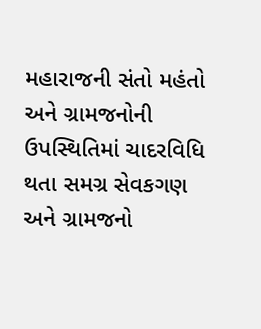મહારાજની સંતો મહંતો અને ગ્રામજનોની ઉપસ્થિતિમાં ચાદરવિધિ થતા સમગ્ર સેવકગણ અને ગ્રામજનો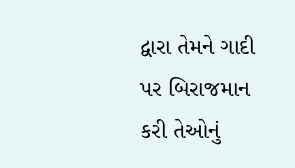દ્વારા તેમને ગાદી પર બિરાજમાન કરી તેઓનું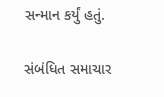સન્માન કર્યું હતું.

સંબંધિત સમાચાર